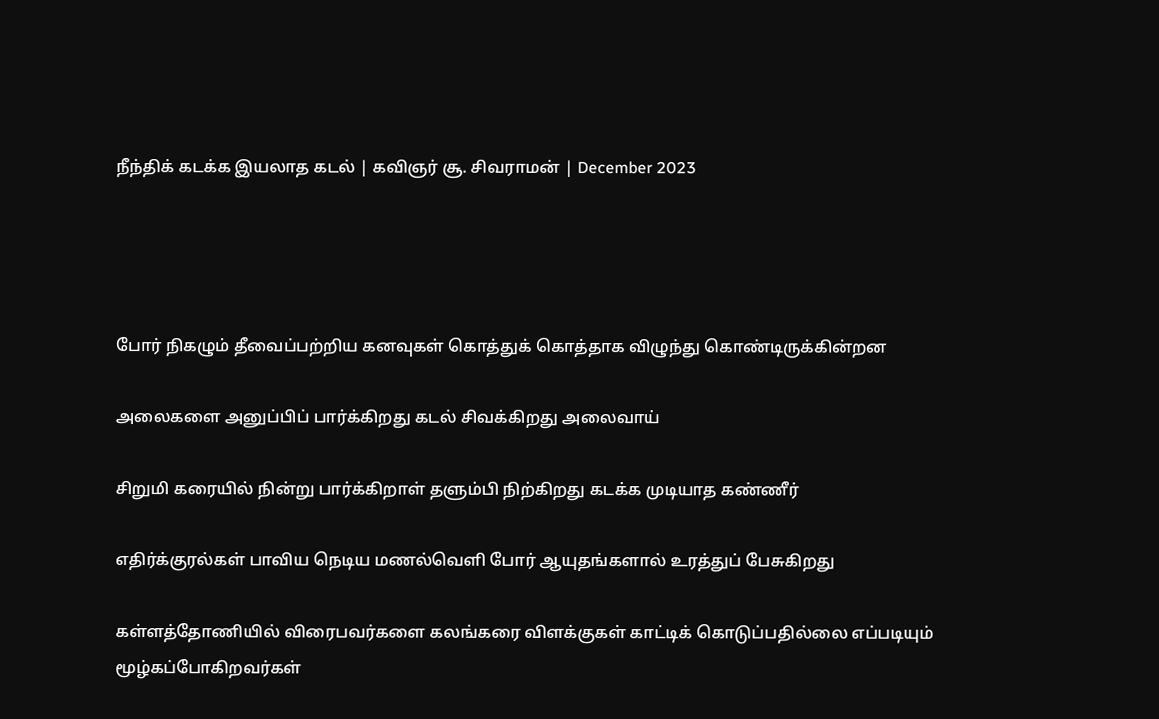நீந்திக் கடக்க இயலாத கடல் | கவிஞர் சூ. சிவராமன் | December 2023




போர் நிகழும் தீவைப்பற்றிய கனவுகள் கொத்துக் கொத்தாக விழுந்து கொண்டிருக்கின்றன

அலைகளை அனுப்பிப் பார்க்கிறது கடல் சிவக்கிறது அலைவாய்

சிறுமி கரையில் நின்று பார்க்கிறாள் தளும்பி நிற்கிறது கடக்க முடியாத கண்ணீர்

எதிர்க்குரல்கள் பாவிய நெடிய மணல்வெளி போர் ஆயுதங்களால் உரத்துப் பேசுகிறது

கள்ளத்தோணியில் விரைபவர்களை கலங்கரை விளக்குகள் காட்டிக் கொடுப்பதில்லை எப்படியும் மூழ்கப்போகிறவர்கள்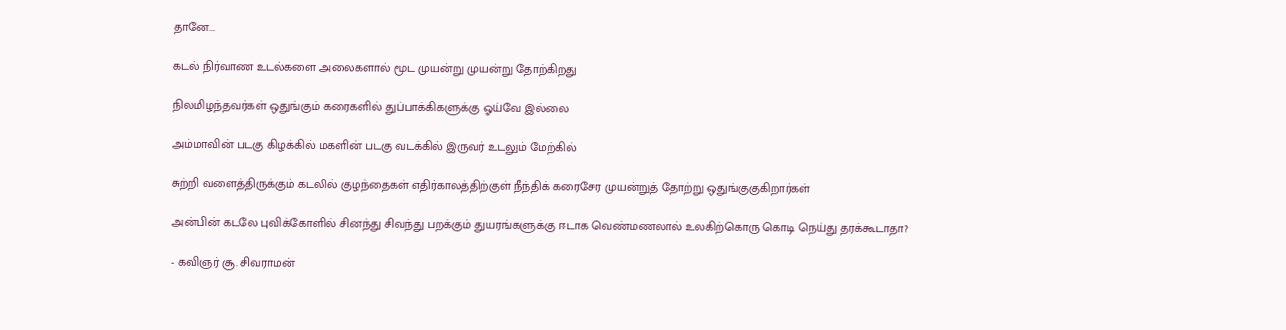தானே...

கடல் நிர்வாண உடல்களை அலைகளால் மூட முயன்று முயன்று தோற்கிறது

நிலமிழந்தவர்கள் ஒதுங்கும் கரைகளில் துப்பாக்கிகளுக்கு ஓய்வே இல்லை

அம்மாவின் படகு கிழக்கில் மகளின் படகு வடக்கில் இருவர் உடலும் மேற்கில்

சுற்றி வளைத்திருக்கும் கடலில் குழந்தைகள் எதிர்காலத்திற்குள் நீந்திக் கரைசேர முயன்றுத் தோற்று ஒதுங்குகுகிறார்கள்

அன்பின் கடலே புவிக்கோளில் சினந்து சிவந்து பறக்கும் துயரங்களுக்கு ஈடாக வெண்மணலால் உலகிற்கொரு கொடி நெய்து தரக்கூடாதா?

- கவிஞர் சூ. சிவராமன்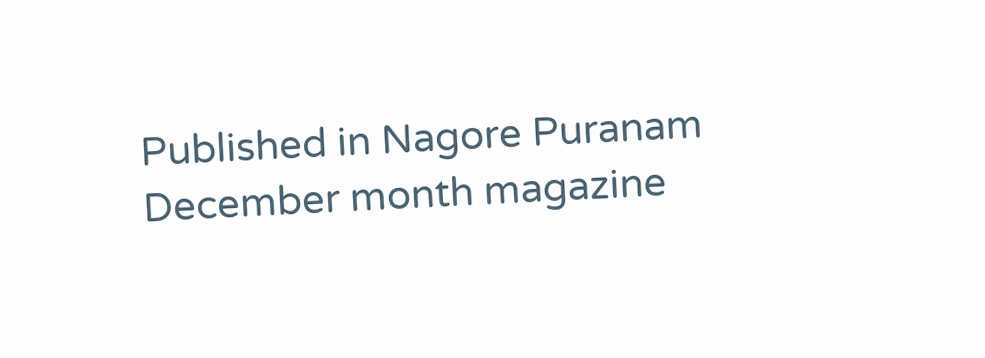Published in Nagore Puranam December month magazine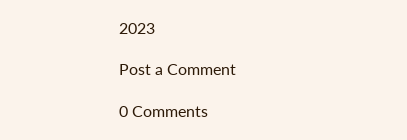2023

Post a Comment

0 Comments